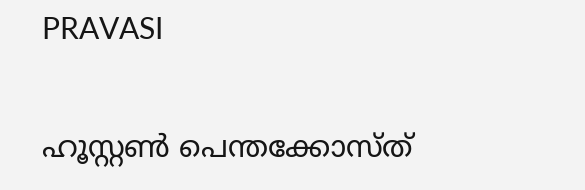PRAVASI

ഹൂസ്റ്റണ്‍ പെന്തക്കോസ്ത്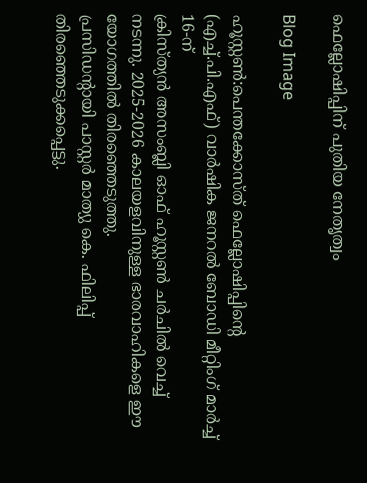ഫെല്ലോഷിപ്പിന് പുതിയ നേതൃത്വം

Blog Image

ഹൂസ്റ്റണ്‍:പെന്തക്കോസ്ത് ഫെല്ലോഷിപ്പിന്റെ (എച്ച്.പി.എഫ്) വാർഷിക ജനറല്‍ ബോഡി മീറ്റിംഗ് മാര്‍ച്ച് 16-ന്
ക്രിസ്ത്യൻ അസംബ്ലി ഓഫ് ഹൂസ്റ്റൺ ചർചിൽ വെച്ച് നടന്നു. 2025-2026 കാലയളവിനുള്ള ഭാരവാഹികളെ ഈ യോഗത്തിൽ തിരഞ്ഞെടുത്തു.
പ്രസിഡന്റായി പാസ്റ്റർ മാത്യു കെ. ഫിലിപ്പ് തിരഞ്ഞെടുക്കപ്പെട്ടു.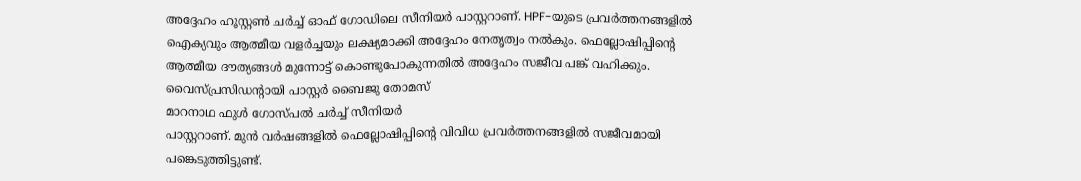അദ്ദേഹം ഹൂസ്റ്റൺ ചർച്ച് ഓഫ് ഗോഡിലെ സീനിയർ പാസ്റ്ററാണ്. HPF-യുടെ പ്രവർത്തനങ്ങളിൽ ഐക്യവും ആത്മീയ വളർച്ചയും ലക്ഷ്യമാക്കി അദ്ദേഹം നേതൃത്വം നൽകും. ഫെല്ലോഷിപ്പിന്റെ ആത്മീയ ദൗത്യങ്ങൾ മുന്നോട്ട് കൊണ്ടുപോകുന്നതിൽ അദ്ദേഹം സജീവ പങ്ക് വഹിക്കും.
വൈസ്‌പ്രസിഡന്റായി പാസ്റ്റർ ബൈജു തോമസ്
മാറനാഥ ഫുൾ ഗോസ്പൽ ചർച്ച് സീനിയർ
പാസ്റ്ററാണ്. മുൻ വർഷങ്ങളിൽ ഫെല്ലോഷിപ്പിന്റെ വിവിധ പ്രവർത്തനങ്ങളിൽ സജീവമായി പങ്കെടുത്തിട്ടുണ്ട്.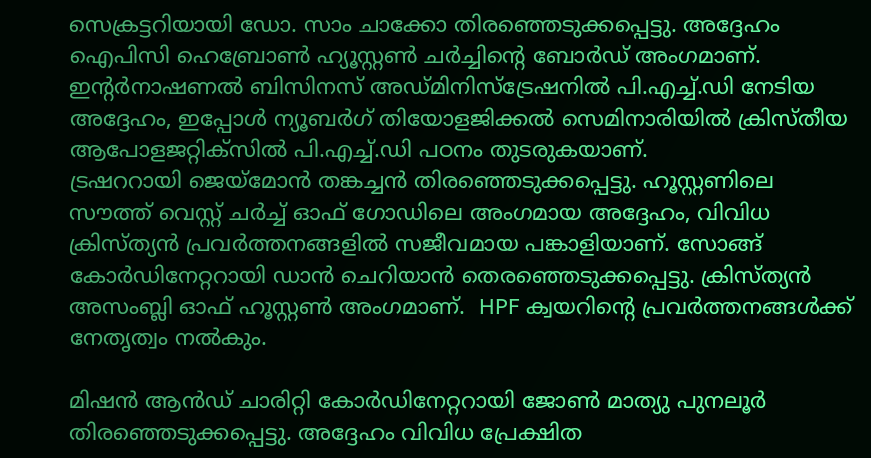സെക്രട്ടറിയായി ഡോ. സാം ചാക്കോ തിരഞ്ഞെടുക്കപ്പെട്ടു. അദ്ദേഹം ഐപിസി ഹെബ്രോൺ ഹ്യൂസ്റ്റൺ ചർച്ചിന്റെ ബോർഡ് അംഗമാണ്. ഇന്റർനാഷണൽ ബിസിനസ് അഡ്മിനിസ്ട്രേഷനിൽ പി.എച്ച്.ഡി നേടിയ അദ്ദേഹം, ഇപ്പോൾ ന്യൂബർഗ് തിയോളജിക്കൽ സെമിനാരിയിൽ ക്രിസ്തീയ ആപോളജറ്റിക്സിൽ പി.എച്ച്.ഡി പഠനം തുടരുകയാണ്.
ട്രഷററായി ജെയ്‌മോൻ തങ്കച്ചൻ തിരഞ്ഞെടുക്കപ്പെട്ടു. ഹൂസ്റ്റണിലെ സൗത്ത് വെസ്റ്റ് ചർച്ച് ഓഫ് ഗോഡിലെ അംഗമായ അദ്ദേഹം, വിവിധ ക്രിസ്ത്യൻ പ്രവർത്തനങ്ങളിൽ സജീവമായ പങ്കാളിയാണ്. സോങ്ങ് കോർഡിനേറ്ററായി ഡാൻ ചെറിയാൻ തെരഞ്ഞെടുക്കപ്പെട്ടു. ക്രിസ്ത്യൻ അസംബ്ലി ഓഫ് ഹൂസ്റ്റൺ അംഗമാണ്.  HPF ക്വയറിന്റെ പ്രവർത്തനങ്ങൾക്ക് നേതൃത്വം നൽകും.

മിഷൻ ആൻഡ് ചാരിറ്റി കോർഡിനേറ്ററായി ജോൺ മാത്യു പുനലൂർ തിരഞ്ഞെടുക്കപ്പെട്ടു. അദ്ദേഹം വിവിധ പ്രേക്ഷിത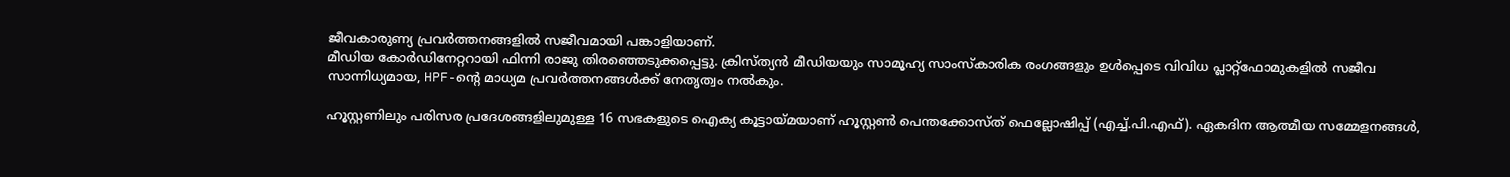ജീവകാരുണ്യ പ്രവർത്തനങ്ങളിൽ സജീവമായി പങ്കാളിയാണ്.
മീഡിയ കോർഡിനേറ്ററായി ഫിന്നി രാജു തിരഞ്ഞെടുക്കപ്പെട്ടു. ക്രിസ്ത്യൻ മീഡിയയും സാമൂഹ്യ സാംസ്‌കാരിക രംഗങ്ങളും ഉൾപ്പെടെ വിവിധ പ്ലാറ്റ്ഫോമുകളിൽ സജീവ സാന്നിധ്യമായ, HPF-ന്റെ മാധ്യമ പ്രവർത്തനങ്ങൾക്ക് നേതൃത്വം നൽകും.

ഹൂസ്റ്റണിലും പരിസര പ്രദേശങ്ങളിലുമുള്ള 16 സഭകളുടെ ഐക്യ കൂട്ടായ്മയാണ് ഹൂസ്റ്റണ്‍ പെന്തക്കോസ്ത് ഫെല്ലോഷിപ്പ് (എച്ച്.പി.എഫ്). ഏകദിന ആത്മീയ സമ്മേളനങ്ങൾ,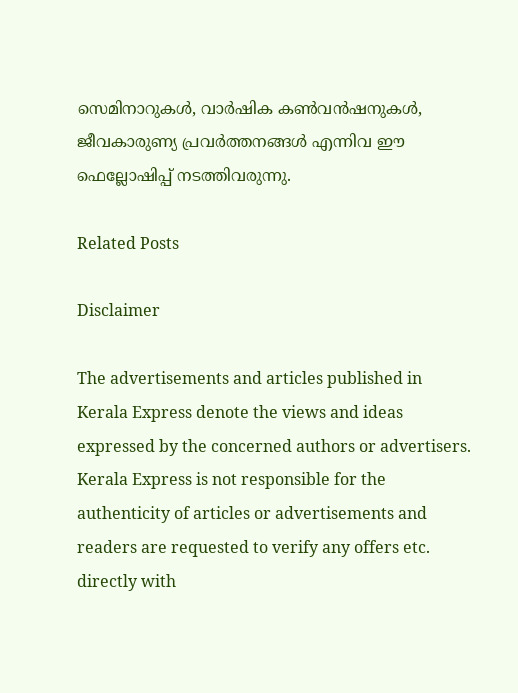സെമിനാറുകൾ, വാർഷിക കൺവൻഷനുകൾ, ജീവകാരുണ്യ പ്രവർത്തനങ്ങൾ എന്നിവ ഈ ഫെല്ലോഷിപ്പ് നടത്തിവരുന്നു.

Related Posts

Disclaimer

The advertisements and articles published in Kerala Express denote the views and ideas expressed by the concerned authors or advertisers. Kerala Express is not responsible for the authenticity of articles or advertisements and readers are requested to verify any offers etc. directly with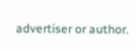advertiser or author.